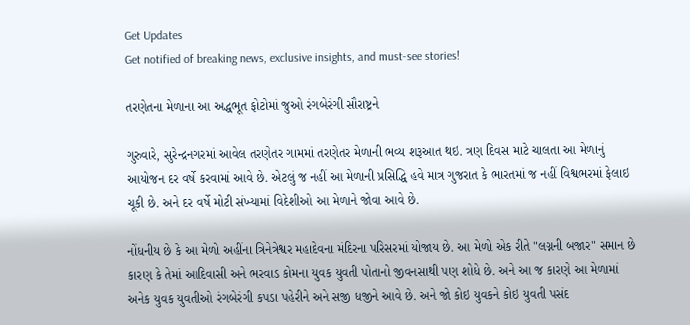Get Updates
Get notified of breaking news, exclusive insights, and must-see stories!

તરણેતના મેળાના આ અદ્ધભૂત ફોટોમાં જુઓ રંગબેરંગી સૌરાષ્ટ્રને

ગુરુવારે, સુરેન્દ્રનગરમાં આવેલ તરણેતર ગામમાં તરણેતર મેળાની ભવ્ય શરૂઆત થઇ. ત્રણ દિવસ માટે ચાલતા આ મેળાનું આયોજન દર વર્ષે કરવામાં આવે છે. એટલું જ નહીં આ મેળાની પ્રસિદ્ધિ હવે માત્ર ગુજરાત કે ભારતમાં જ નહીં વિશ્વભરમાં ફેલાઇ ચૂકી છે. અને દર વર્ષે મોટી સંખ્યામાં વિદેશીઓ આ મેળાને જોવા આવે છે.

નોંધનીય છે કે આ મેળો અહીંના ત્રિનેત્રેશ્વર મહાદેવના મંદિરના પરિસરમાં યોજાય છે. આ મેળો એક રીતે "લગ્નની બજાર" સમાન છે કારણ કે તેમાં આદિવાસી અને ભરવાડ કોમના યુવક યુવતી પોતાનો જીવનસાથી પણ શોધે છે. અને આ જ કારણે આ મેળામાં અનેક યુવક યુવતીઓ રંગબેરંગી કપડા પહેરીને અને સજી ધજીને આવે છે. અને જો કોઇ યુવકને કોઇ યુવતી પસંદ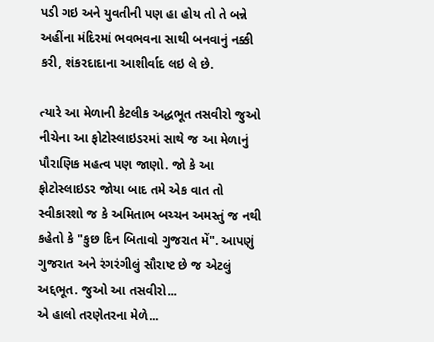પડી ગઇ અને યુવતીની પણ હા હોય તો તે બન્ને અહીંના મંદિરમાં ભવભવના સાથી બનવાનું નક્કી કરી, શંકરદાદાના આશીર્વાદ લઇ લે છે.

ત્યારે આ મેળાની કેટલીક અદ્ધભૂત તસવીરો જુઓ નીચેના આ ફોટોસ્લાઇડરમાં સાથે જ આ મેળાનું પૌરાણિક મહત્વ પણ જાણો. જો કે આ ફોટોસ્લાઇડર જોયા બાદ તમે એક વાત તો સ્વીકારશો જ કે અમિતાભ બચ્ચન અમસ્તું જ નથી કહેતો કે "કુછ દિન બિતાવો ગુજરાત મેં". આપણું ગુજરાત અને રંગરંગીલું સૌરાષ્ટ છે જ એટલું અદ્દભૂત. જુઓ આ તસવીરો...
એ હાલો તરણેતરના મેળે...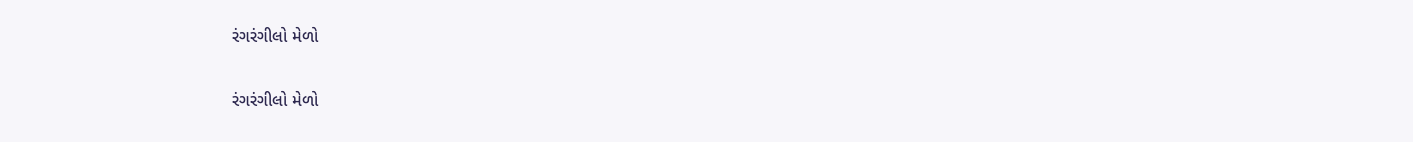રંગરંગીલો મેળો

રંગરંગીલો મેળો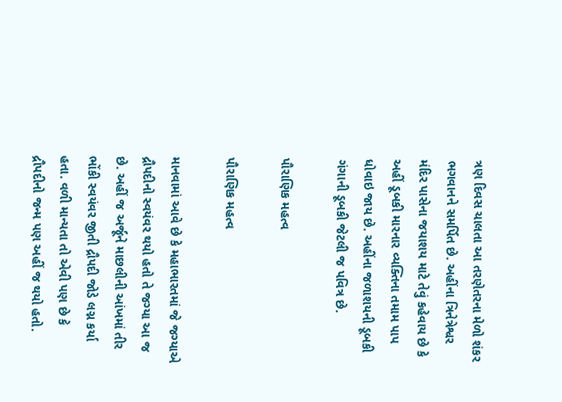ત્રણ દિવસ ચાલતા આ તરણેતરના મેળો શંકર ભગવાનને સમર્પિત છે. અહીંના ત્રિનેત્રેશ્વર મંદિર પાસેના જયાશય માટે તેવું કહેવાય છે કે અહીં ડૂબકી મારનાર વ્યક્તિના તમામ પાપ ધોવાઇ જાય છે. અહીંના જળાશયની ડૂબકી ગંગાની ડૂબકી જેટલી જ પવિત્ર છે.

પૌરાણિક મહત્વ

પૌરાણિક મહત્વ

માનવામાં આવે છે કે મહાભારતમાં જે જગ્યાએ દ્રૌપદીનો સ્વયંવર થયો હતો તે જગ્યા આ જ છે. અહીં જ અર્જૂને માછલીની આંખમાં તીર ભોંકી સ્વયંવર જીતી દ્રૌપદી જોડે લગ્ન કર્યા હતા. વળી માન્યતા તો એવી પણ છે કે દ્રૌપદીનો જન્મ પણ અહીં જ થયો હતો.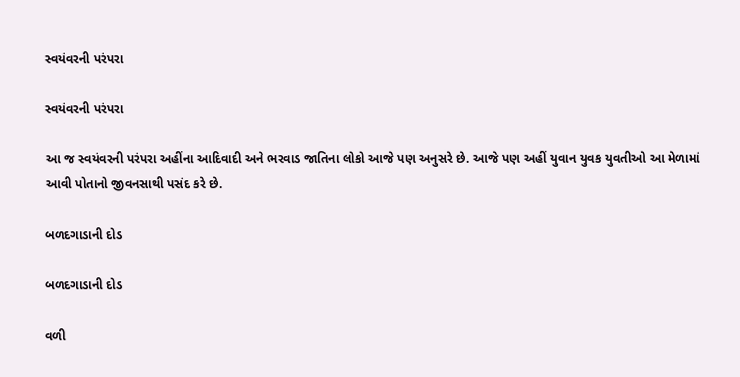સ્વયંવરની પરંપરા

સ્વયંવરની પરંપરા

આ જ સ્વયંવરની પરંપરા અહીંના આદિવાદી અને ભરવાડ જાતિના લોકો આજે પણ અનુસરે છે. આજે પણ અહીં યુવાન યુવક યુવતીઓ આ મેળામાં આવી પોતાનો જીવનસાથી પસંદ કરે છે.

બળદગાડાની દોડ

બળદગાડાની દોડ

વળી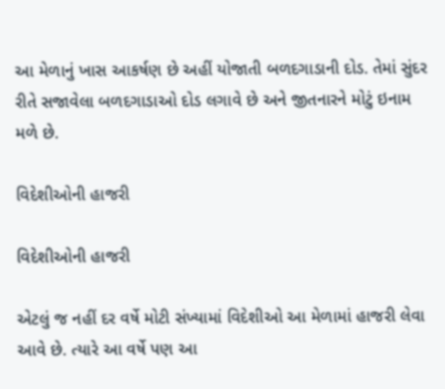આ મેળાનું ખાસ આકર્ષણ છે અહીં યોજાતી બળદગાડાની દોડ. તેમાં સુંદર રીતે સજાવેલા બળદગાડાઓ દોડ લગાવે છે અને જીતનારને મોટું ઇનામ મળે છે.

વિદેશીઓની હાજરી

વિદેશીઓની હાજરી

એટલું જ નહીં દર વર્ષે મોટી સંખ્યામાં વિદેશીઓ આ મેળામાં હાજરી લેવા આવે છે. ત્યારે આ વર્ષે પણ આ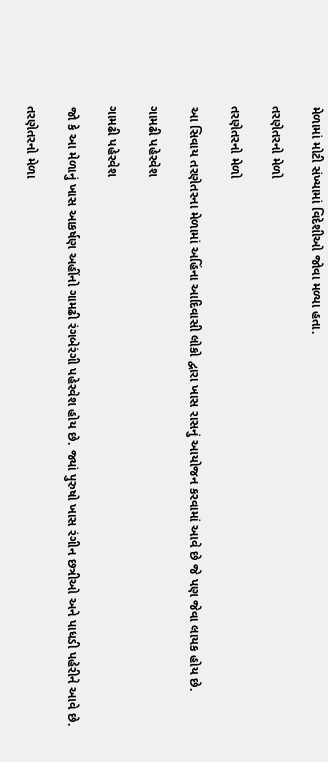મેળામાં મોટી સંખ્યામાં વિદેશીઓ જોવા મળ્યા હતા.

તરણેતરનો મેળો

તરણેતરનો મેળો

આ સિવાય તરણેતરના મેળામાં અહિંના આદિવાસી લોકો દ્વારા ખાસ રાસનું આયોજન કરવામાં આવે છે જે પણ જેવા લાયક હોય છે.

ગામઢી પહેરવેશ

ગામઢી પહેરવેશ

જો કે આ મેળાનું ખાસ આકર્ષણ અહીંનો ગામઢી રંગબેરંગી પહેરવેશ હોય છે. જ્યાં પુરુષો ખાસ રંગીન છત્રીઓ અને પાધડી પહેરીને આવે છે.

તરણેતરનો મેળા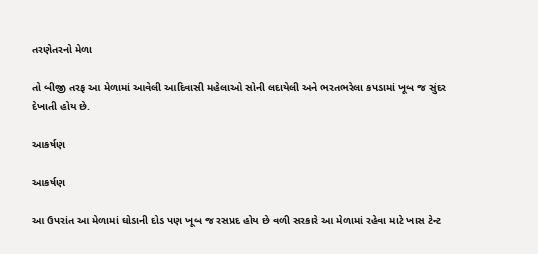તરણેતરનો મેળા

તો બીજી તરફ આ મેળામાં આવેલી આદિવાસી મહેલાઓ સોની લદાયેલી અને ભરતભરેલા કપડામાં ખૂબ જ સુંદર દેખાતી હોય છે.

આકર્ષણ

આકર્ષણ

આ ઉપરાંત આ મેળામાં ઘોડાની દોડ પણ ખૂબ જ રસપ્રદ હોય છે વળી સરકારે આ મેળામાં રહેવા માટે ખાસ ટેન્ટ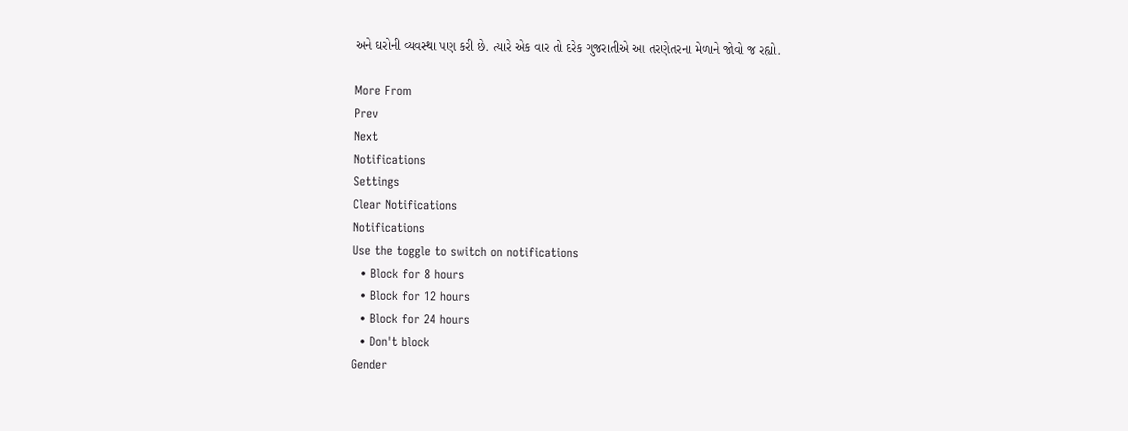અને ઘરોની વ્યવસ્થા પણ કરી છે. ત્યારે એક વાર તો દરેક ગુજરાતીએ આ તરણેતરના મેળાને જોવો જ રહ્યો.

More From
Prev
Next
Notifications
Settings
Clear Notifications
Notifications
Use the toggle to switch on notifications
  • Block for 8 hours
  • Block for 12 hours
  • Block for 24 hours
  • Don't block
Gender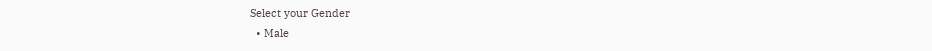Select your Gender
  • Male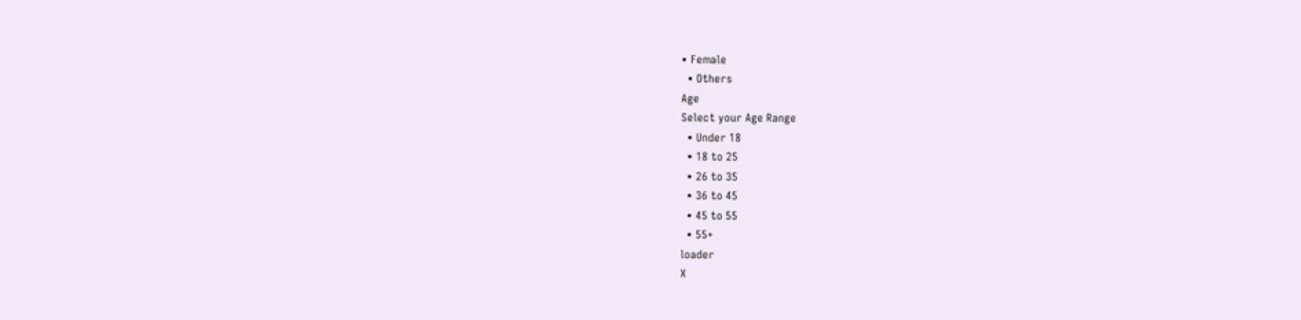• Female
  • Others
Age
Select your Age Range
  • Under 18
  • 18 to 25
  • 26 to 35
  • 36 to 45
  • 45 to 55
  • 55+
loader
X